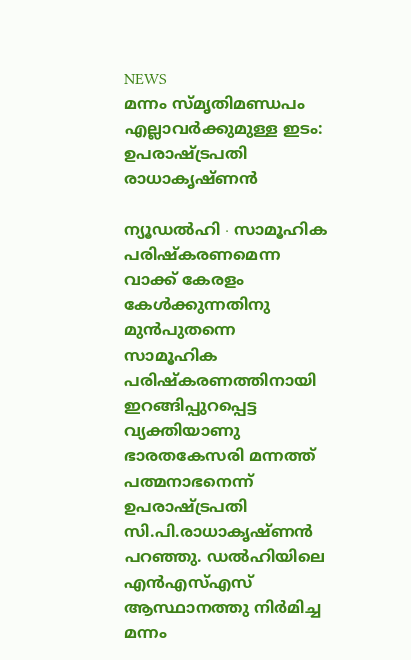NEWS
മന്നം സ്മൃതിമണ്ഡപം എല്ലാവർക്കുമുള്ള ഇടം: ഉപരാഷ്ട്രപതി രാധാകൃഷ്ണൻ

ന്യൂഡൽഹി ∙ സാമൂഹിക പരിഷ്കരണമെന്ന വാക്ക് കേരളം കേൾക്കുന്നതിനു മുൻപുതന്നെ സാമൂഹിക പരിഷ്കരണത്തിനായി ഇറങ്ങിപ്പുറപ്പെട്ട വ്യക്തിയാണു ഭാരതകേസരി മന്നത്ത് പത്മനാഭനെന്ന് ഉപരാഷ്ട്രപതി സി.പി.രാധാകൃഷ്ണൻ പറഞ്ഞു. ഡൽഹിയിലെ എൻഎസ്എസ് ആസ്ഥാനത്തു നിർമിച്ച മന്നം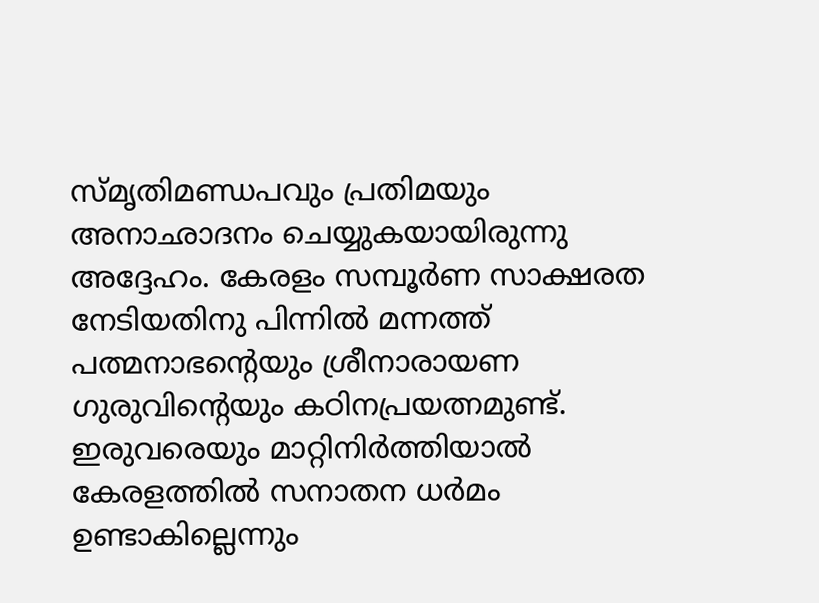സ്മൃതിമണ്ഡപവും പ്രതിമയും അനാഛാദനം ചെയ്യുകയായിരുന്നു അദ്ദേഹം. കേരളം സമ്പൂർണ സാക്ഷരത നേടിയതിനു പിന്നിൽ മന്നത്ത് പത്മനാഭന്റെയും ശ്രീനാരായണ ഗുരുവിന്റെയും കഠിനപ്രയത്നമുണ്ട്. ഇരുവരെയും മാറ്റിനിർത്തിയാൽ കേരളത്തിൽ സനാതന ധർമം ഉണ്ടാകില്ലെന്നും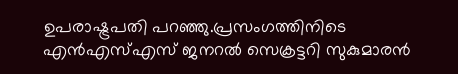ഉപരാഷ്ട്രപതി പറഞ്ഞു.പ്രസംഗത്തിനിടെ എൻഎസ്എസ് ജനറൽ സെക്രട്ടറി സുകുമാരൻ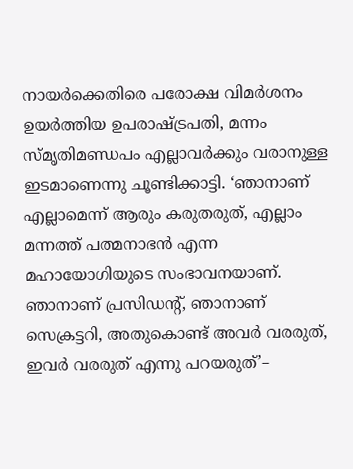നായർക്കെതിരെ പരോക്ഷ വിമർശനം ഉയർത്തിയ ഉപരാഷ്ട്രപതി, മന്നം സ്മൃതിമണ്ഡപം എല്ലാവർക്കും വരാനുള്ള ഇടമാണെന്നു ചൂണ്ടിക്കാട്ടി. ‘ഞാനാണ് എല്ലാമെന്ന് ആരും കരുതരുത്, എല്ലാം മന്നത്ത് പത്മനാഭൻ എന്ന മഹായോഗിയുടെ സംഭാവനയാണ്. ഞാനാണ് പ്രസിഡന്റ്, ഞാനാണ് സെക്രട്ടറി, അതുകൊണ്ട് അവർ വരരുത്, ഇവർ വരരുത് എന്നു പറയരുത്’–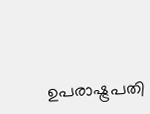ഉപരാഷ്ട്രപതി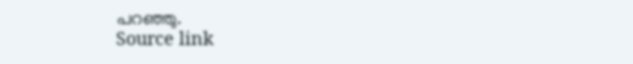പറഞ്ഞു.
Source link